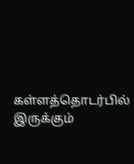கள்ளத்தொடர்பில் இருக்கும்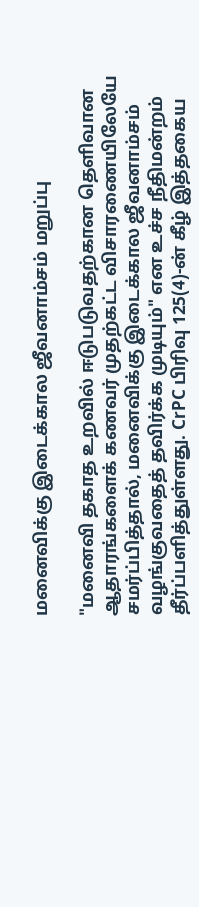மனைவிக்கு இடைக்கால ஜீவனாம்சம் மறுப்பு

"மனைவி தகாத உறவில் ஈடுபடுவதற்கான தெளிவான ஆதாரங்களைக் கணவர் முதற்கட்ட விசாரணையிலேயே சமர்ப்பித்தால், மனைவிக்கு இடைக்கால ஜீவனாம்சம் வழங்குவதைத் தவிர்க்க முடியும்" என உச்ச நீதிமன்றம் தீர்ப்பளித்துள்ளது. CrPC பிரிவு 125(4)-ன் கீழ் இத்தகைய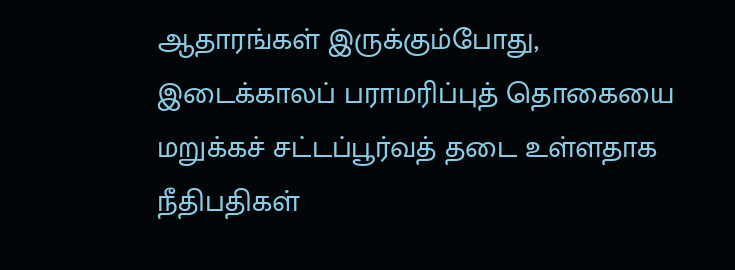ஆதாரங்கள் இருக்கும்போது, இடைக்காலப் பராமரிப்புத் தொகையை மறுக்கச் சட்டப்பூர்வத் தடை உள்ளதாக நீதிபதிகள்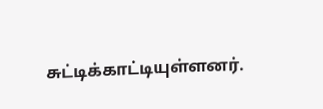சுட்டிக்காட்டியுள்ளனர்.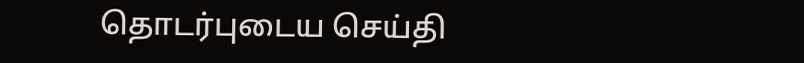தொடர்புடைய செய்தி